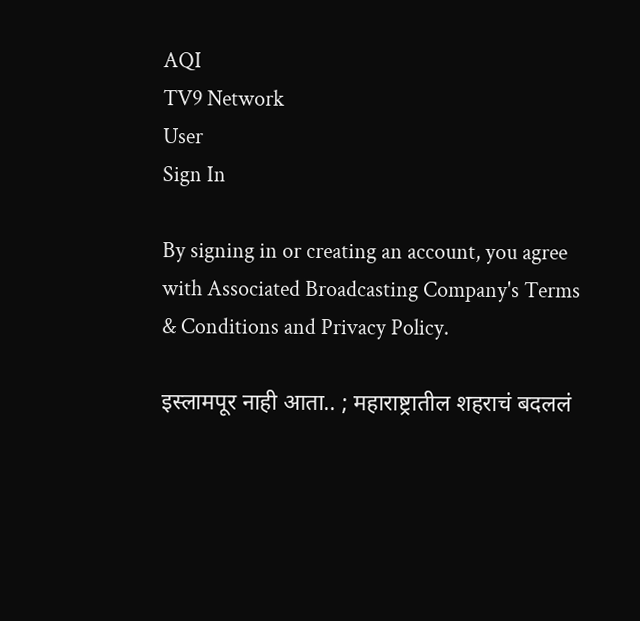AQI
TV9 Network
User
Sign In

By signing in or creating an account, you agree with Associated Broadcasting Company's Terms & Conditions and Privacy Policy.

इस्लामपूर नाही आता.. ; महाराष्ट्रातील शहराचं बदललं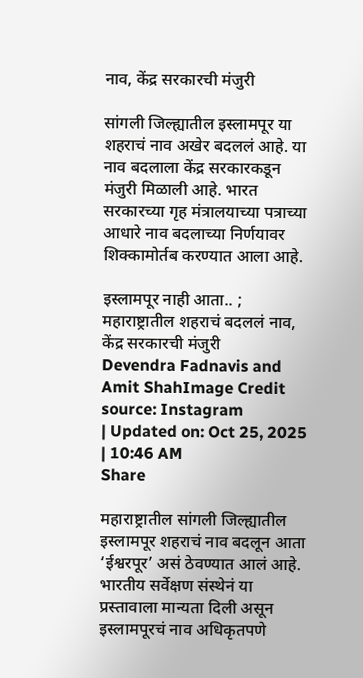नाव, केंद्र सरकारची मंजुरी

सांगली जिल्ह्यातील इस्लामपूर या शहराचं नाव अखेर बदललं आहे. या नाव बदलाला केंद्र सरकारकडून मंजुरी मिळाली आहे. भारत सरकारच्या गृह मंत्रालयाच्या पत्राच्या आधारे नाव बदलाच्या निर्णयावर शिक्कामोर्तब करण्यात आला आहे.

इस्लामपूर नाही आता.. ; महाराष्ट्रातील शहराचं बदललं नाव, केंद्र सरकारची मंजुरी
Devendra Fadnavis and Amit ShahImage Credit source: Instagram
| Updated on: Oct 25, 2025 | 10:46 AM
Share

महाराष्ट्रातील सांगली जिल्ह्यातील इस्लामपूर शहराचं नाव बदलून आता ‘ईश्वरपूर’ असं ठेवण्यात आलं आहे. भारतीय सर्वेक्षण संस्थेनं या प्रस्तावाला मान्यता दिली असून इस्लामपूरचं नाव अधिकृतपणे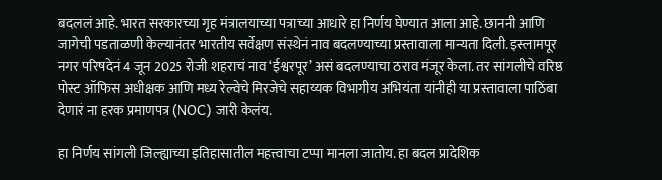बदललं आहे. भारत सरकारच्या गृह मंत्रालयाच्या पत्राच्या आधारे हा निर्णय घेण्यात आला आहे. छाननी आणि जागेची पडताळणी केल्यानंतर भारतीय सर्वेक्षण संस्थेनं नाव बदलण्याच्या प्रस्तावाला मान्यता दिली. इस्लामपूर नगर परिषदेनं 4 जून 2025 रोजी शहराचं नाव ‘ईश्वरपूर’ असं बदलण्याचा ठराव मंजूर केला. तर सांगलीचे वरिष्ठ पोस्ट ऑफिस अधीक्षक आणि मध्य रेल्वेचे मिरजेचे सहाय्यक विभागीय अभियंता यांनीही या प्रस्तावाला पाठिंबा देणारं ना हरक प्रमाणपत्र (NOC) जारी केलंय.

हा निर्णय सांगली जिल्ह्याच्या इतिहासातील महत्त्वाचा टप्पा मानला जातोय. हा बदल प्रादेशिक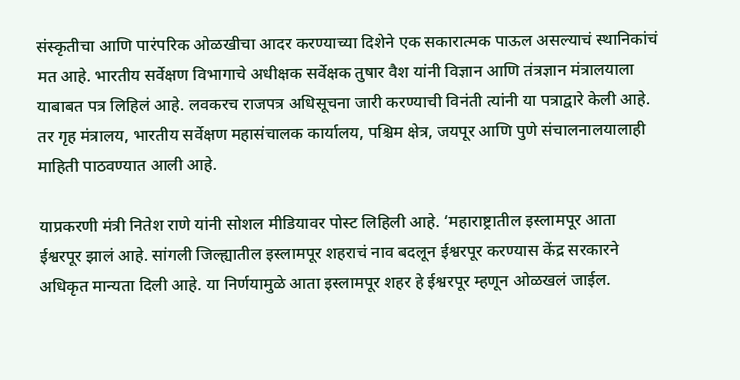संस्कृतीचा आणि पारंपरिक ओळखीचा आदर करण्याच्या दिशेने एक सकारात्मक पाऊल असल्याचं स्थानिकांचं मत आहे. भारतीय सर्वेक्षण विभागाचे अधीक्षक सर्वेक्षक तुषार वैश यांनी विज्ञान आणि तंत्रज्ञान मंत्रालयाला याबाबत पत्र लिहिलं आहे. लवकरच राजपत्र अधिसूचना जारी करण्याची विनंती त्यांनी या पत्राद्वारे केली आहे. तर गृह मंत्रालय, भारतीय सर्वेक्षण महासंचालक कार्यालय, पश्चिम क्षेत्र, जयपूर आणि पुणे संचालनालयालाही माहिती पाठवण्यात आली आहे.

याप्रकरणी मंत्री नितेश राणे यांनी सोशल मीडियावर पोस्ट लिहिली आहे. ‘महाराष्ट्रातील इस्लामपूर आता ईश्वरपूर झालं आहे. सांगली जिल्ह्यातील इस्लामपूर शहराचं नाव बदलून ईश्वरपूर करण्यास केंद्र सरकारने अधिकृत मान्यता दिली आहे. या निर्णयामुळे आता इस्लामपूर शहर हे ईश्वरपूर म्हणून ओळखलं जाईल.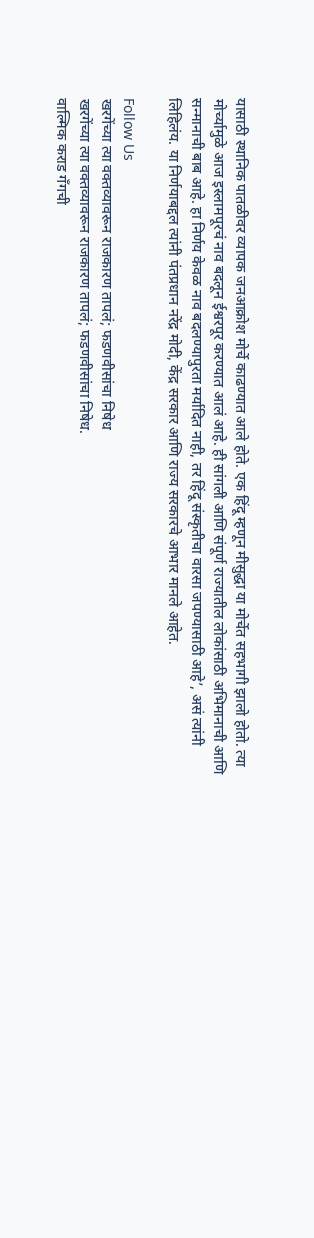यासाठी स्थानिक पातळीवर व्यापक जनआक्रोश मोर्चे काढण्यात आले होते. एक हिंदू म्हणून मीसुद्धा या मोर्चेत सहभागी झालो होतो. त्या मोर्च्यामुळे आज इस्लामपूरचं नाव बदलून ईश्वरपूर करण्यात आलं आहे. ही सांगली आणि संपूर्ण राज्यातील लोकांसाठी अभिमानाची आणि सन्मानाची बाब आहे. हा निर्णय केवळ नाव बदलण्यापुरता मर्यादित नाही, तर हिंदू संस्कृतीचा वारसा जपण्यासाठी आहे’, असं त्यांनी लिहिलंय. या निर्णयाबद्दल त्यांनी पंतप्रधान नरेंद्र मोदी, केंद्र सरकार आणि राज्य सरकारचे आभार मानले आहेत.

Follow Us
खरगेंच्या त्या वक्तव्यावरून राजकारण तापलं; फडणवीसांचा निषेध
खरगेंच्या त्या वक्तव्यावरून राजकारण तापलं; फडणवीसांचा निषेध.
वाल्मिक कराड गँगची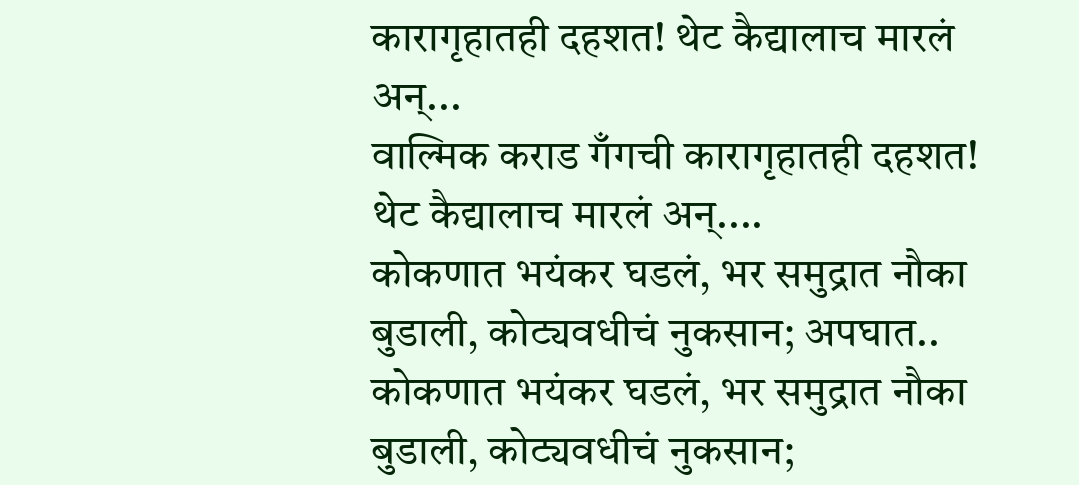कारागृहातही दहशत! थेट कैद्यालाच मारलं अन्...
वाल्मिक कराड गँगची कारागृहातही दहशत! थेट कैद्यालाच मारलं अन्....
कोकणात भयंकर घडलं, भर समुद्रात नौका बुडाली, कोट्यवधीचं नुकसान; अपघात..
कोकणात भयंकर घडलं, भर समुद्रात नौका बुडाली, कोट्यवधीचं नुकसान;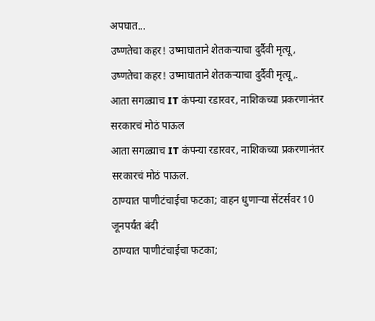अपघात...
उष्णतेचा कहर! उष्माघाताने शेतकऱ्याचा दुर्दैवी मृत्यू,
उष्णतेचा कहर! उष्माघाताने शेतकऱ्याचा दुर्दैवी मृत्यू,.
आता सगळ्याच IT कंपन्या रडारवर, नाशिकच्या प्रकरणानंतर सरकारचं मोठं पाऊल
आता सगळ्याच IT कंपन्या रडारवर, नाशिकच्या प्रकरणानंतर सरकारचं मोठं पाऊल.
ठाण्यात पाणीटंचाईचा फटका; वाहन धुणाऱ्या सेंटर्सवर 10 जूनपर्यंत बंदी
ठाण्यात पाणीटंचाईचा फटका;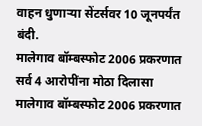वाहन धुणाऱ्या सेंटर्सवर 10 जूनपर्यंत बंदी.
मालेगाव बॉम्बस्फोट 2006 प्रकरणात सर्व 4 आरोपींना मोठा दिलासा
मालेगाव बॉम्बस्फोट 2006 प्रकरणात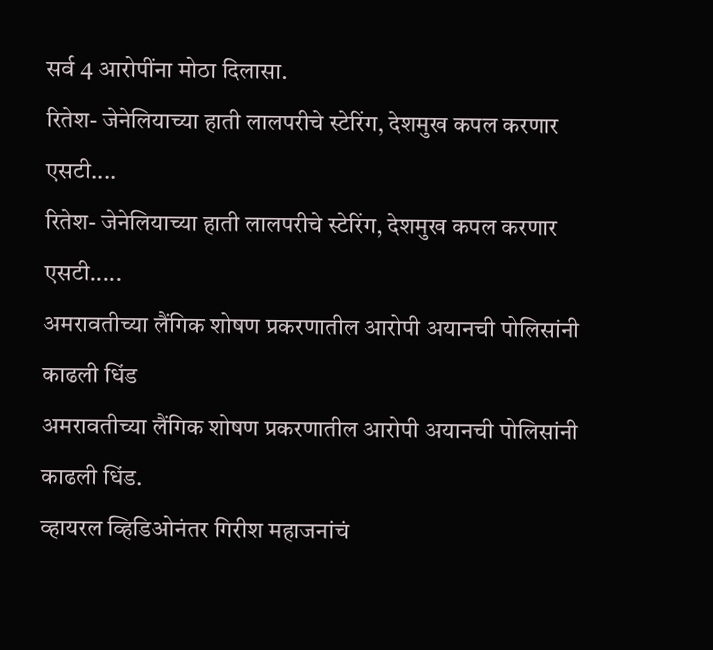सर्व 4 आरोपींना मोठा दिलासा.
रितेश- जेनेलियाच्या हाती लालपरीचे स्टेरिंग, देशमुख कपल करणार एसटी....
रितेश- जेनेलियाच्या हाती लालपरीचे स्टेरिंग, देशमुख कपल करणार एसटी.....
अमरावतीच्या लैंगिक शोषण प्रकरणातील आरोपी अयानची पोलिसांनी काढली धिंड
अमरावतीच्या लैंगिक शोषण प्रकरणातील आरोपी अयानची पोलिसांनी काढली धिंड.
व्हायरल व्हिडिओनंतर गिरीश महाजनांचं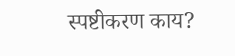स्पष्टीकरण काय?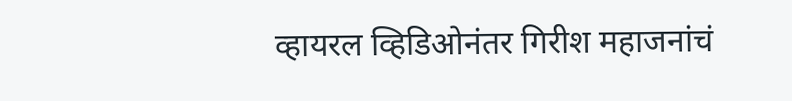व्हायरल व्हिडिओनंतर गिरीश महाजनांचं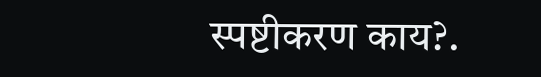स्पष्टीकरण काय?.